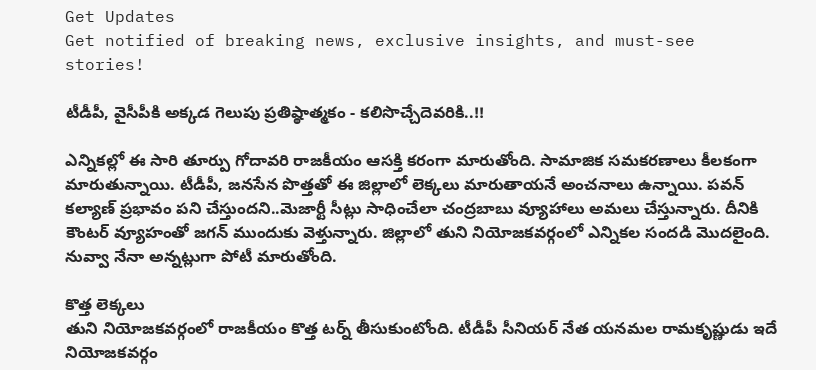Get Updates
Get notified of breaking news, exclusive insights, and must-see stories!

టీడీపీ, వైసీపీకి అక్కడ గెలుపు ప్రతిష్ఠాత్మకం - కలిసొచ్చేదెవరికి..!!

ఎన్నికల్లో ఈ సారి తూర్పు గోదావరి రాజకీయం ఆసక్తి కరంగా మారుతోంది. సామాజిక సమకరణాలు కీలకంగా మారుతున్నాయి. టీడీపీ, జనసేన పొత్తతో ఈ జిల్లాలో లెక్కలు మారుతాయనే అంచనాలు ఉన్నాయి. పవన్ కల్యాణ్ ప్రభావం పని చేస్తుందని..మెజార్టీ సీట్లు సాధించేలా చంద్రబాబు వ్యూహాలు అమలు చేస్తున్నారు. దీనికి కౌంటర్ వ్యూహంతో జగన్ ముందుకు వెళ్తున్నారు. జిల్లాలో తుని నియోజకవర్గంలో ఎన్నికల సందడి మొదలైంది. నువ్వా నేనా అన్నట్లుగా పోటీ మారుతోంది.

కొత్త లెక్కలు
తుని నియోజకవర్గంలో రాజకీయం కొత్త టర్న్ తీసుకుంటోంది. టీడీపీ సీనియర్ నేత యనమల రామకృష్ణుడు ఇదే నియోజకవర్గం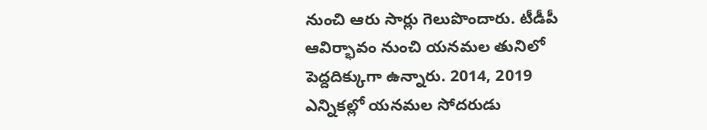నుంచి ఆరు సార్లు గెలుపొందారు. టీడీపీ ఆవిర్భావం నుంచి యనమల తునిలో పెద్దదిక్కుగా ఉన్నారు. 2014, 2019 ఎన్నికల్లో యనమల సోదరుడు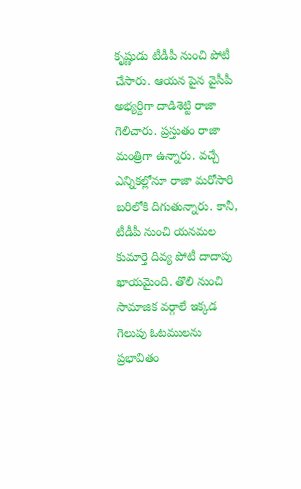కృష్ణుడు టీడీపీ నుంచి పోటీ చేసారు. ఆయన పైన వైసీపీ అభ్యర్దిగా దాడిశెట్టి రాజా గెలిచారు. ప్రస్తుతం రాజా మంత్రిగా ఉన్నారు. వచ్చే ఎన్నికల్లోనూ రాజా మరోసారి బరిలోకి దిగుతున్నారు. కానీ, టీడీపీ నుంచి యనమల కుమార్తె దివ్య పోటీ దాదాపు ఖాయమైంది. తొలి నుంచి సామాజిక వర్గాలే ఇక్కడ గెలుపు ఓటములను ప్రభావితం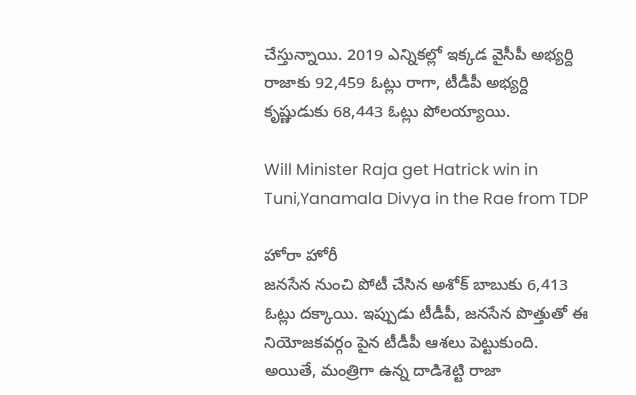చేస్తున్నాయి. 2019 ఎన్నికల్లో ఇక్కడ వైసీపీ అభ్యర్ది రాజాకు 92,459 ఓట్లు రాగా, టీడీపీ అభ్యర్ది కృష్ణుడుకు 68,443 ఓట్లు పోలయ్యాయి.

Will Minister Raja get Hatrick win in Tuni,Yanamala Divya in the Rae from TDP

హోరా హోరీ
జనసేన నుంచి పోటీ చేసిన అశోక్ బాబుకు 6,413 ఓట్లు దక్కాయి. ఇప్పుడు టీడీపీ, జనసేన పొత్తుతో ఈ నియోజకవర్గం పైన టీడీపీ ఆశలు పెట్టుకుంది. అయితే, మంత్రిగా ఉన్న దాడిశెట్టి రాజా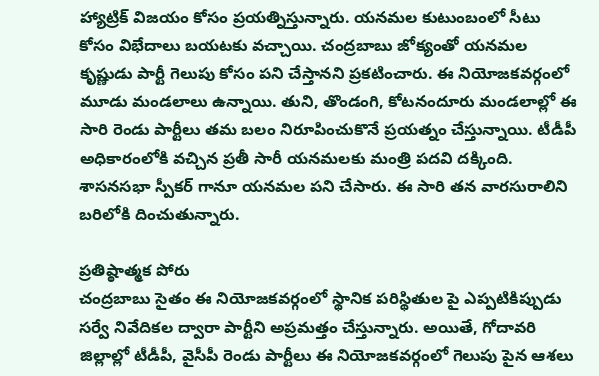హ్యాట్రిక్ విజయం కోసం ప్రయత్నిస్తున్నారు. యనమల కుటుంబంలో సీటు కోసం విభేదాలు బయటకు వచ్చాయి. చంద్రబాబు జోక్యంతో యనమల కృష్ణుడు పార్టీ గెలుపు కోసం పని చేస్తానని ప్రకటించారు. ఈ నియోజకవర్గంలో మూడు మండలాలు ఉన్నాయి. తుని, తొండంగి, కోటనందూరు మండలాల్లో ఈ సారి రెండు పార్టీలు తమ బలం నిరూపించుకొనే ప్రయత్నం చేస్తున్నాయి. టీడీపీ అధికారంలోకి వచ్చిన ప్రతీ సారీ యనమలకు మంత్రి పదవి దక్కింది. శాసనసభా స్పీకర్ గానూ యనమల పని చేసారు. ఈ సారి తన వారసురాలిని బరిలోకి దించుతున్నారు.

ప్రతిష్ఠాత్మక పోరు
చంద్రబాబు సైతం ఈ నియోజకవర్గంలో స్థానిక పరిస్థితుల పై ఎప్పటికిప్పుడు సర్వే నివేదికల ద్వారా పార్టీని అప్రమత్తం చేస్తున్నారు. అయితే, గోదావరి జిల్లాల్లో టీడీపీ, వైసీపీ రెండు పార్టీలు ఈ నియోజకవర్గంలో గెలుపు పైన ఆశలు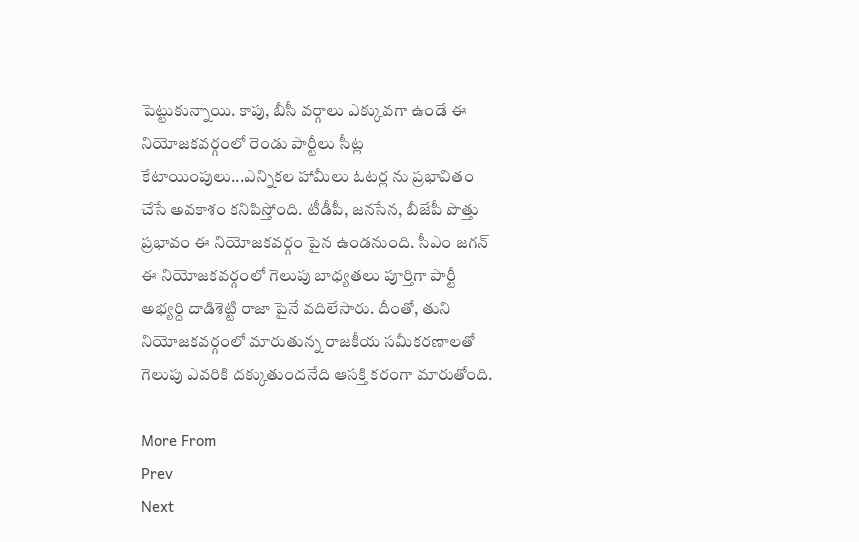పెట్టుకున్నాయి. కాపు, బీసీ వర్గాలు ఎక్కువగా ఉండే ఈ నియోజకవర్గంలో రెండు పార్టీలు సీట్ల కేటాయింపులు...ఎన్నికల హామీలు ఓటర్ల ను ప్రభావితం చేసే అవకాశం కనిపిస్తోంది. టీడీపీ, జనసేన, బీజేపీ పొత్తు ప్రభావం ఈ నియోజకవర్గం పైన ఉండనుంది. సీఎం జగన్ ఈ నియోజకవర్గంలో గెలుపు బాధ్యతలు పూర్తిగా పార్టీ అభ్యర్ది దాడిశెట్టి రాజా పైనే వదిలేసారు. దీంతో, తుని నియోజకవర్గంలో మారుతున్న రాజకీయ సమీకరణాలతో గెలుపు ఎవరికి దక్కుతుందనేది ఆసక్తి కరంగా మారుతోంది.

More From
Prev
Next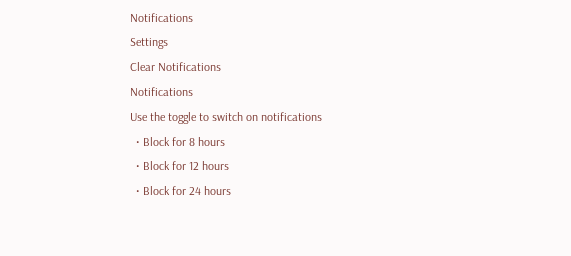Notifications
Settings
Clear Notifications
Notifications
Use the toggle to switch on notifications
  • Block for 8 hours
  • Block for 12 hours
  • Block for 24 hours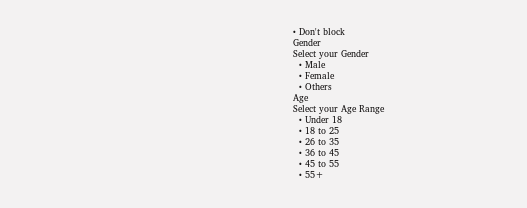• Don't block
Gender
Select your Gender
  • Male
  • Female
  • Others
Age
Select your Age Range
  • Under 18
  • 18 to 25
  • 26 to 35
  • 36 to 45
  • 45 to 55
  • 55+